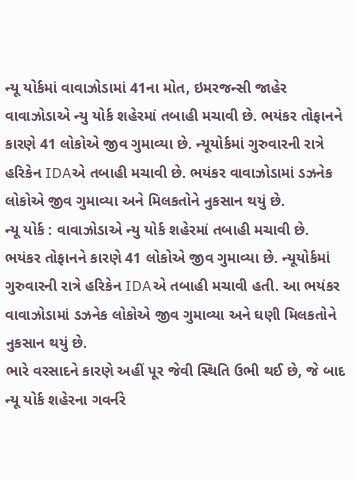ન્યૂ યોર્કમાં વાવાઝોડામાં 41ના મોત, ઇમરજન્સી જાહેર
વાવાઝોડાએ ન્યુ યોર્ક શહેરમાં તબાહી મચાવી છે. ભયંકર તોફાનને કારણે 41 લોકોએ જીવ ગુમાવ્યા છે. ન્યૂયોર્કમાં ગુરુવારની રાત્રે હરિકેન IDAએ તબાહી મચાવી છે. ભયંકર વાવાઝોડામાં ડઝનેક લોકોએ જીવ ગુમાવ્યા અને મિલકતોને નુકસાન થયું છે.
ન્યૂ યોર્ક : વાવાઝોડાએ ન્યુ યોર્ક શહેરમાં તબાહી મચાવી છે. ભયંકર તોફાનને કારણે 41 લોકોએ જીવ ગુમાવ્યા છે. ન્યૂયોર્કમાં ગુરુવારની રાત્રે હરિકેન IDAએ તબાહી મચાવી હતી. આ ભયંકર વાવાઝોડામાં ડઝનેક લોકોએ જીવ ગુમાવ્યા અને ઘણી મિલકતોને નુકસાન થયું છે.
ભારે વરસાદને કારણે અહીં પૂર જેવી સ્થિતિ ઉભી થઈ છે, જે બાદ ન્યૂ યોર્ક શહેરના ગવર્નરે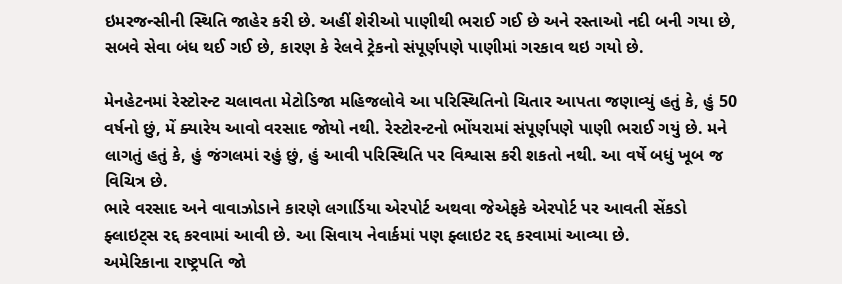ઇમરજન્સીની સ્થિતિ જાહેર કરી છે. અહીં શેરીઓ પાણીથી ભરાઈ ગઈ છે અને રસ્તાઓ નદી બની ગયા છે, સબવે સેવા બંધ થઈ ગઈ છે, કારણ કે રેલવે ટ્રેકનો સંપૂર્ણપણે પાણીમાં ગરકાવ થઇ ગયો છે.

મેનહેટનમાં રેસ્ટોરન્ટ ચલાવતા મેટોડિજા મહિજલોવે આ પરિસ્થિતિનો ચિતાર આપતા જણાવ્યું હતું કે, હું 50 વર્ષનો છું, મેં ક્યારેય આવો વરસાદ જોયો નથી. રેસ્ટોરન્ટનો ભોંયરામાં સંપૂર્ણપણે પાણી ભરાઈ ગયું છે. મને લાગતું હતું કે, હું જંગલમાં રહું છું, હું આવી પરિસ્થિતિ પર વિશ્વાસ કરી શકતો નથી. આ વર્ષે બધું ખૂબ જ વિચિત્ર છે.
ભારે વરસાદ અને વાવાઝોડાને કારણે લગાર્ડિયા એરપોર્ટ અથવા જેએફકે એરપોર્ટ પર આવતી સેંકડો ફ્લાઇટ્સ રદ્દ કરવામાં આવી છે. આ સિવાય નેવાર્કમાં પણ ફ્લાઇટ રદ્દ કરવામાં આવ્યા છે.
અમેરિકાના રાષ્ટ્રપતિ જો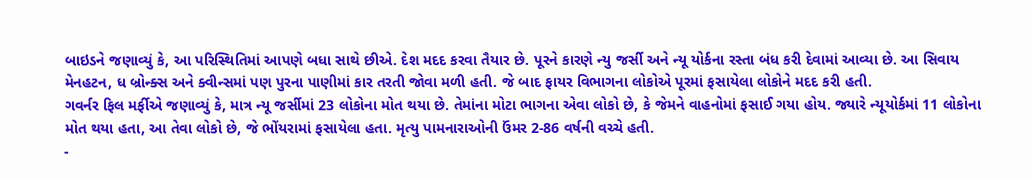બાઇડને જણાવ્યું કે, આ પરિસ્થિતિમાં આપણે બધા સાથે છીએ. દેશ મદદ કરવા તૈયાર છે. પૂરને કારણે ન્યુ જર્સી અને ન્યૂ યોર્કના રસ્તા બંધ કરી દેવામાં આવ્યા છે. આ સિવાય મેનહટન, ધ બ્રોન્ક્સ અને ક્વીન્સમાં પણ પુરના પાણીમાં કાર તરતી જોવા મળી હતી. જે બાદ ફાયર વિભાગના લોકોએ પૂરમાં ફસાયેલા લોકોને મદદ કરી હતી.
ગવર્નર ફિલ મર્ફીએ જણાવ્યું કે, માત્ર ન્યૂ જર્સીમાં 23 લોકોના મોત થયા છે. તેમાંના મોટા ભાગના એવા લોકો છે, કે જેમને વાહનોમાં ફસાઈ ગયા હોય. જ્યારે ન્યૂયોર્કમાં 11 લોકોના મોત થયા હતા, આ તેવા લોકો છે, જે ભોંયરામાં ફસાયેલા હતા. મૃત્યુ પામનારાઓની ઉંમર 2-86 વર્ષની વચ્ચે હતી.
-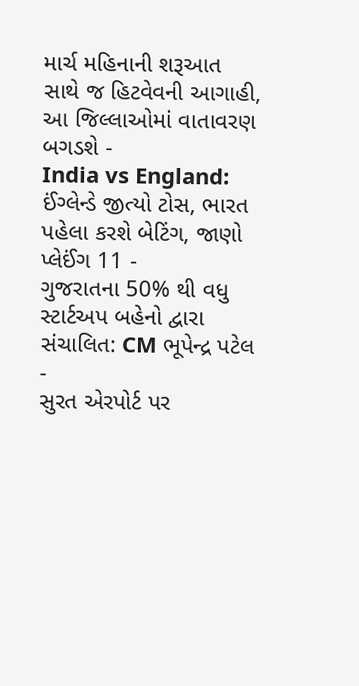માર્ચ મહિનાની શરૂઆત સાથે જ હિટવેવની આગાહી, આ જિલ્લાઓમાં વાતાવરણ બગડશે -
India vs England: ઈંગ્લેન્ડે જીત્યો ટોસ, ભારત પહેલા કરશે બેટિંગ, જાણો પ્લેઈંગ 11 -
ગુજરાતના 50% થી વધુ સ્ટાર્ટઅપ બહેનો દ્વારા સંચાલિત: CM ભૂપેન્દ્ર પટેલ -
સુરત એરપોર્ટ પર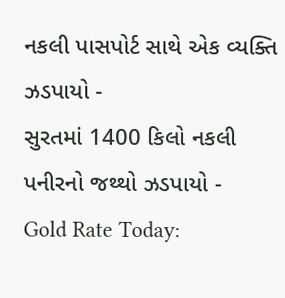નકલી પાસપોર્ટ સાથે એક વ્યક્તિ ઝડપાયો -
સુરતમાં 1400 કિલો નકલી પનીરનો જથ્થો ઝડપાયો -
Gold Rate Today: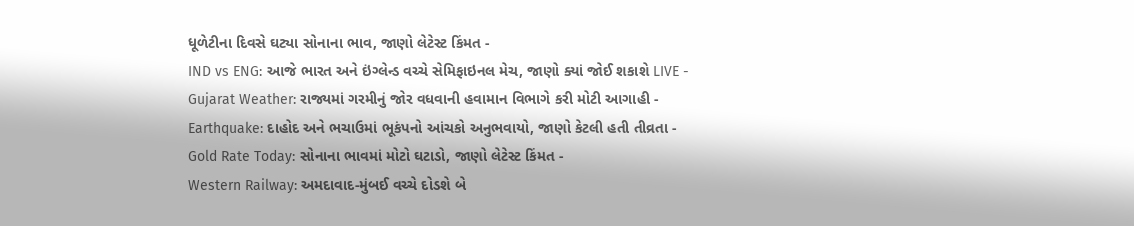ધૂળેટીના દિવસે ઘટ્યા સોનાના ભાવ, જાણો લેટેસ્ટ કિંમત -
IND vs ENG: આજે ભારત અને ઇંગ્લેન્ડ વચ્ચે સેમિફાઇનલ મેચ, જાણો ક્યાં જોઈ શકાશે LIVE -
Gujarat Weather: રાજ્યમાં ગરમીનું જોર વધવાની હવામાન વિભાગે કરી મોટી આગાહી -
Earthquake: દાહોદ અને ભચાઉમાં ભૂકંપનો આંચકો અનુભવાયો, જાણો કેટલી હતી તીવ્રતા -
Gold Rate Today: સોનાના ભાવમાં મોટો ઘટાડો, જાણો લેટેસ્ટ કિંમત -
Western Railway: અમદાવાદ-મુંબઈ વચ્ચે દોડશે બે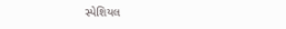સ્પેશિયલ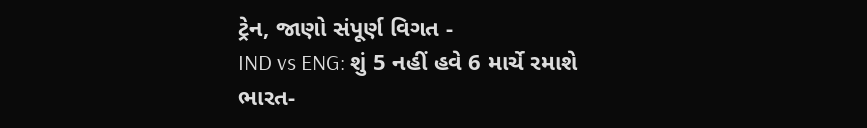ટ્રેન, જાણો સંપૂર્ણ વિગત -
IND vs ENG: શું 5 નહીં હવે 6 માર્ચે રમાશે ભારત-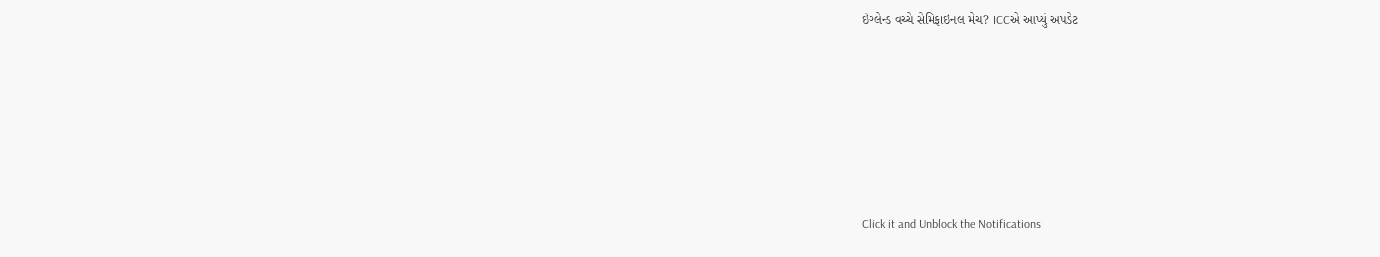ઇંગ્લેન્ડ વચ્ચે સેમિફાઇનલ મેચ? ICCએ આપ્યું અપડેટ









Click it and Unblock the Notifications